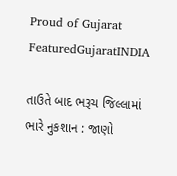Proud of Gujarat
FeaturedGujaratINDIA

તાઉતે બાદ ભરૂચ જિલ્લામાં ભારે નુકશાન : જાણો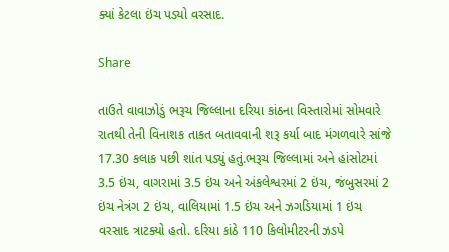ક્યાં કેટલા ઇંચ પડ્યો વરસાદ.

Share

તાઉતે વાવાઝોડું ભરૂચ જિલ્લાના દરિયા કાંઠના વિસ્તારોમાં સોમવારે રાતથી તેની વિનાશક તાકત બતાવવાની શરૂ કર્યા બાદ મંગળવારે સાંજે 17.30 કલાક પછી શાંત પડ્યું હતું.ભરૂચ જિલ્લામાં અને હાંસોટમાં 3.5 ઇંચ, વાગરામાં 3.5 ઇંચ અને અંકલેશ્વરમાં 2 ઇંચ, જંબુસરમાં 2 ઇંચ નેત્રંગ 2 ઇંચ, વાલિયામાં 1.5 ઇંચ અને ઝગડિયામાં 1 ઇંચ વરસાદ ત્રાટક્યો હતો. દરિયા કાંઠે 110 કિલોમીટરની ઝડપે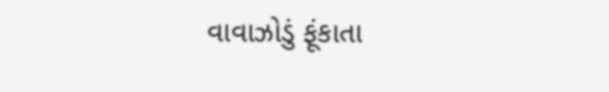વાવાઝોડું ફૂંકાતા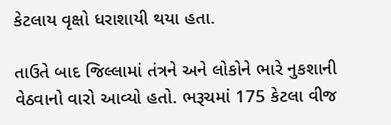કેટલાય વૃક્ષો ધરાશાયી થયા હતા.

તાઉતે બાદ જિલ્લામાં તંત્રને અને લોકોને ભારે નુકશાની વેઠવાનો વારો આવ્યો હતો. ભરૂચમાં 175 કેટલા વીજ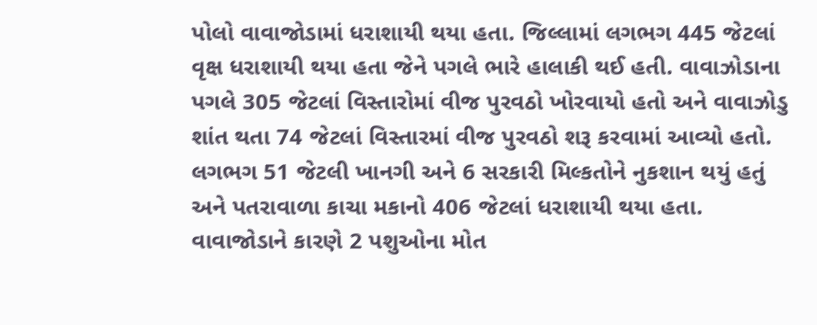પોલો વાવાજોડામાં ધરાશાયી થયા હતા. જિલ્લામાં લગભગ 445 જેટલાં વૃક્ષ ધરાશાયી થયા હતા જેને પગલે ભારે હાલાકી થઈ હતી. વાવાઝોડાના પગલે 305 જેટલાં વિસ્તારોમાં વીજ પુરવઠો ખોરવાયો હતો અને વાવાઝોડુ શાંત થતા 74 જેટલાં વિસ્તારમાં વીજ પુરવઠો શરૂ કરવામાં આવ્યો હતો. લગભગ 51 જેટલી ખાનગી અને 6 સરકારી મિલ્કતોને નુકશાન થયું હતું અને પતરાવાળા કાચા મકાનો 406 જેટલાં ધરાશાયી થયા હતા. વાવાજોડાને કારણે 2 પશુઓના મોત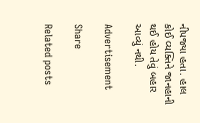નીપજ્યા હતા. હાલ કોઈ વ્યક્તિને જાનહાની થઈ હોય તેવું બહાર આવ્યું નથી.

Advertisement

Share

Related posts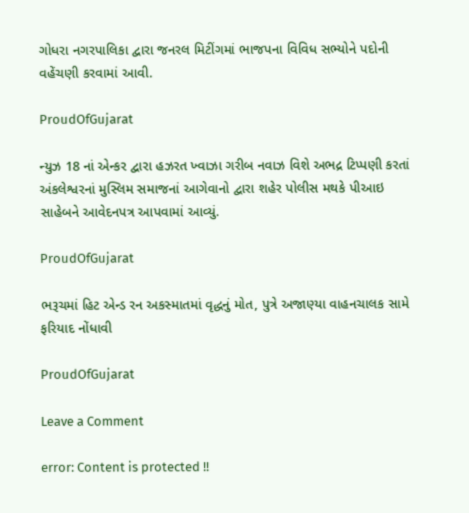ગોધરા નગરપાલિકા દ્વારા જનરલ મિટીંગમાં ભાજપના વિવિધ સભ્યોને પદોની વહેંચણી કરવામાં આવી.

ProudOfGujarat

ન્યુઝ 18 નાં એન્કર દ્વારા હઝરત ખ્વાઝા ગરીબ નવાઝ વિશે અભદ્ર ટિપ્પણી કરતાં અંકલેશ્વરનાં મુસ્લિમ સમાજનાં આગેવાનો દ્વારા શહેર પોલીસ મથકે પીઆઇ સાહેબને આવેદનપત્ર આપવામાં આવ્યું.

ProudOfGujarat

ભરૂચમાં હિટ એન્ડ રન અકસ્માતમાં વૃદ્ધનું મોત, પુત્રે અજાણ્યા વાહનચાલક સામે ફરિયાદ નોંધાવી

ProudOfGujarat

Leave a Comment

error: Content is protected !!